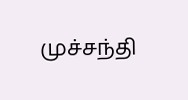முச்சந்தி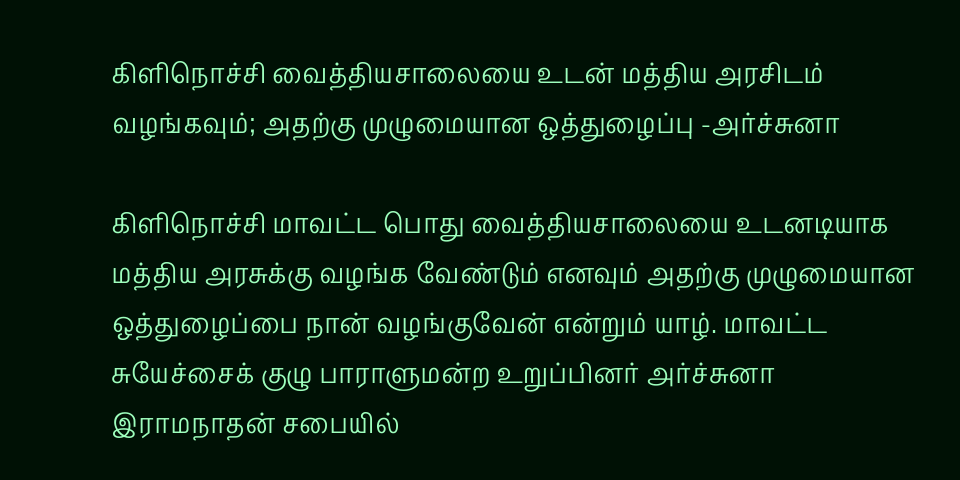கிளிநொச்சி வைத்தியசாலையை உடன் மத்திய அரசிடம் வழங்கவும்; அதற்கு முழுமையான ஒத்துழைப்பு -அர்ச்சுனா

கிளிநொச்சி மாவட்ட பொது வைத்தியசாலையை உடனடியாக மத்திய அரசுக்கு வழங்க வேண்டும் எனவும் அதற்கு முழுமையான ஒத்துழைப்பை நான் வழங்குவேன் என்றும் யாழ். மாவட்ட சுயேச்சைக் குழு பாராளுமன்ற உறுப்பினர் அர்ச்சுனா இராமநாதன் சபையில்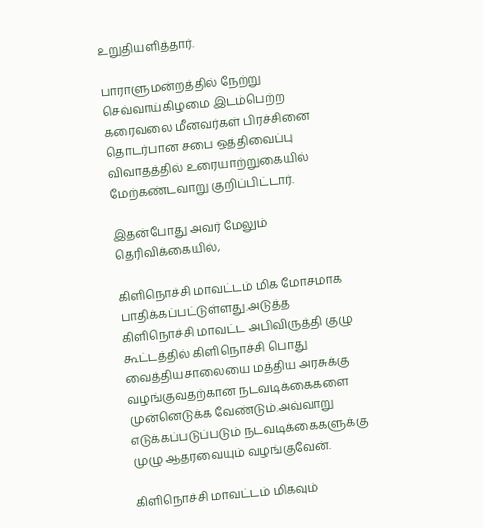உறுதியளித்தார்.

பாராளுமன்றத்தில் நேற்று செவ்வாய்கிழமை இடம்பெற்ற கரைவலை மீனவர்கள் பிரச்சினை தொடர்பான சபை ஒத்திவைப்பு விவாதத்தில் உரையாற்றுகையில் மேற்கண்டவாறு குறிப்பிட்டார்.

இதன்போது அவர் மேலும் தெரிவிக்கையில்,

கிளிநொச்சி மாவட்டம் மிக மோசமாக பாதிக்கப்பட்டுள்ளது.அடுத்த கிளிநொச்சி மாவட்ட அபிவிருத்தி குழு கூட்டத்தில் கிளிநொச்சி பொது வைத்தியசாலையை மத்திய அரசுக்கு வழங்குவதற்கான நடவடிக்கைகளை முன்னெடுக்க வேண்டும்.அவ்வாறு எடுக்கப்படுப்படும் நடவடிக்கைகளுக்கு முழு ஆதரவையும் வழங்குவேன்.

கிளிநொச்சி மாவட்டம் மிகவும்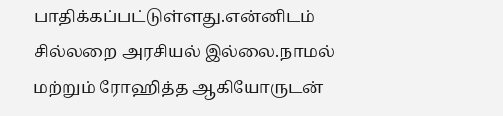பாதிக்கப்பட்டுள்ளது.என்னிடம் சில்லறை அரசியல் இல்லை.நாமல் மற்றும் ரோஹித்த ஆகியோருடன்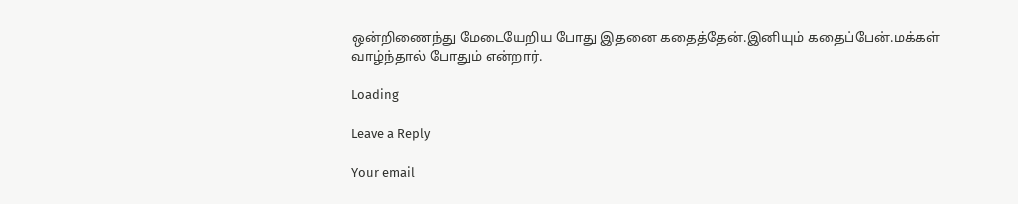ஒன்றிணைந்து மேடையேறிய போது இதனை கதைத்தேன்.இனியும் கதைப்பேன்.மக்கள் வாழ்ந்தால் போதும் என்றார்.

Loading

Leave a Reply

Your email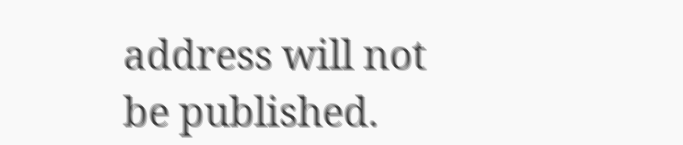address will not be published.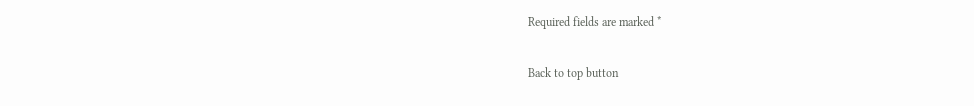Required fields are marked *

Back to top button